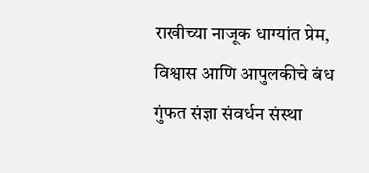राखीच्या नाजूक धाग्यांत प्रेम, विश्वास आणि आपुलकीचे बंध गुंफत संज्ञा संवर्धन संस्था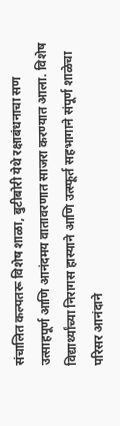संचालित कल्पतरू विशेष शाळा, बुटीबोरी येथे रक्षाबंधनाचा सण उत्साहपूर्ण आणि आनंदमय वातावरणात साजरा करण्यात आला. विशेष विद्यार्थ्यांच्या निरागस हास्याने आणि उत्स्फूर्त सहभागाने संपूर्ण शाळेचा परिसर आनंदाने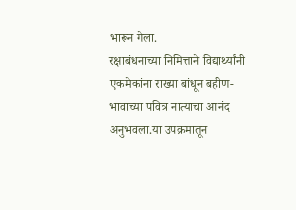भारून गेला.
रक्षाबंधनाच्या निमित्ताने विद्यार्थ्यांनी एकमेकांना राख्या बांधून बहीण-भावाच्या पवित्र नात्याचा आनंद अनुभवला.या उपक्रमातून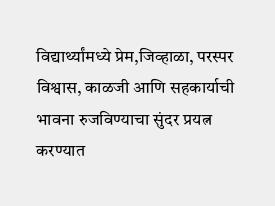विद्यार्थ्यांमध्ये प्रेम,जिव्हाळा, परस्पर विश्वास, काळजी आणि सहकार्याची भावना रुजविण्याचा सुंदर प्रयत्न करण्यात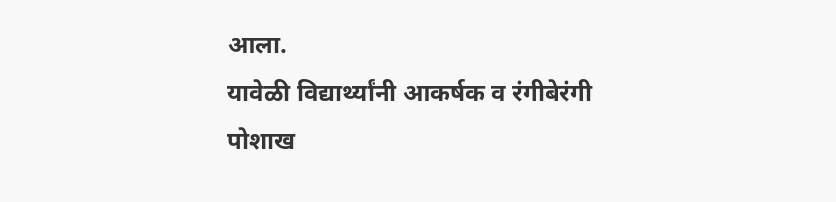आला.
यावेळी विद्यार्थ्यांनी आकर्षक व रंगीबेरंगी पोशाख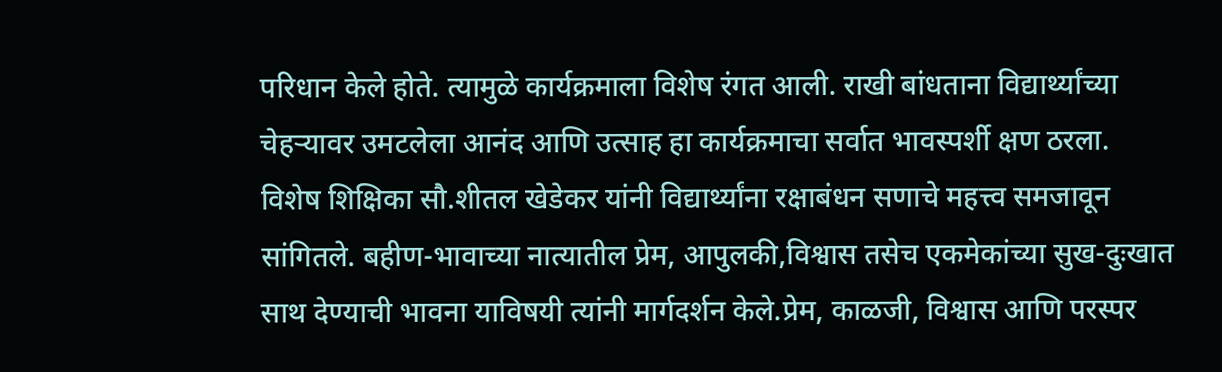परिधान केले होते. त्यामुळे कार्यक्रमाला विशेष रंगत आली. राखी बांधताना विद्यार्थ्यांच्या चेहऱ्यावर उमटलेला आनंद आणि उत्साह हा कार्यक्रमाचा सर्वात भावस्पर्शी क्षण ठरला.
विशेष शिक्षिका सौ.शीतल खेडेकर यांनी विद्यार्थ्यांना रक्षाबंधन सणाचे महत्त्व समजावून सांगितले. बहीण-भावाच्या नात्यातील प्रेम, आपुलकी,विश्वास तसेच एकमेकांच्या सुख-दुःखात साथ देण्याची भावना याविषयी त्यांनी मार्गदर्शन केले.प्रेम, काळजी, विश्वास आणि परस्पर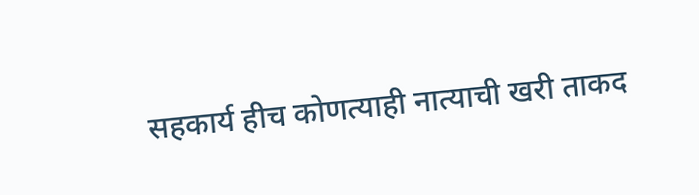सहकार्य हीच कोणत्याही नात्याची खरी ताकद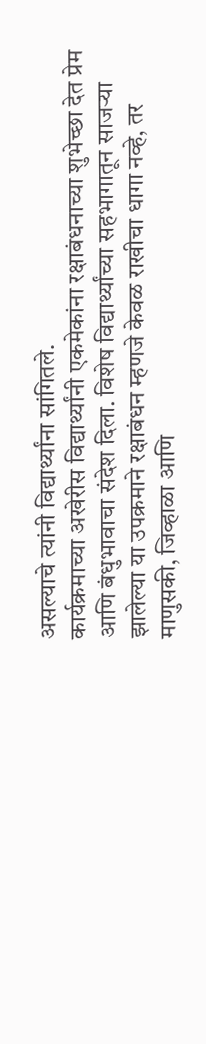असल्याचे त्यांनी विद्यार्थ्यांना सांगितले.
कार्यक्रमाच्या अखेरीस विद्यार्थ्यांनी एकमेकांना रक्षाबंधनाच्या शुभेच्छा देत प्रेम आणि बंधुभावाचा संदेश दिला. विशेष विद्यार्थ्यांच्या सहभागातून साजऱ्या झालेल्या या उपक्रमाने रक्षाबंधन म्हणजे केवळ राखीचा धागा नव्हे, तर माणुसकी, जिव्हाळा आणि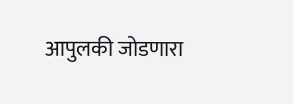आपुलकी जोडणारा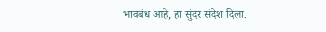भावबंध आहे, हा सुंदर संदेश दिला.